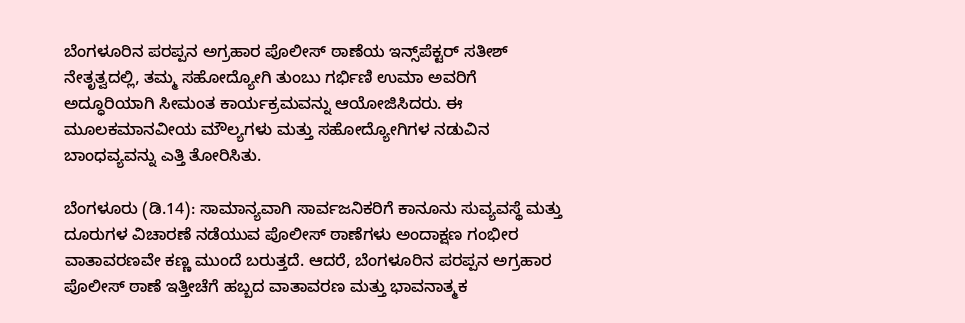ಬೆಂಗಳೂರಿನ ಪರಪ್ಪನ ಅಗ್ರಹಾರ ಪೊಲೀಸ್ ಠಾಣೆಯ ಇನ್ಸ್‌ಪೆಕ್ಟರ್ ಸತೀಶ್ ನೇತೃತ್ವದಲ್ಲಿ, ತಮ್ಮ ಸಹೋದ್ಯೋಗಿ ತುಂಬು ಗರ್ಭಿಣಿ ಉಮಾ ಅವರಿಗೆ ಅದ್ಧೂರಿಯಾಗಿ ಸೀಮಂತ ಕಾರ್ಯಕ್ರಮವನ್ನು ಆಯೋಜಿಸಿದರು. ಈ ಮೂಲಕಮಾನವೀಯ ಮೌಲ್ಯಗಳು ಮತ್ತು ಸಹೋದ್ಯೋಗಿಗಳ ನಡುವಿನ ಬಾಂಧವ್ಯವನ್ನು ಎತ್ತಿ ತೋರಿಸಿತು.

ಬೆಂಗಳೂರು (ಡಿ.14): ಸಾಮಾನ್ಯವಾಗಿ ಸಾರ್ವಜನಿಕರಿಗೆ ಕಾನೂನು ಸುವ್ಯವಸ್ಥೆ ಮತ್ತು ದೂರುಗಳ ವಿಚಾರಣೆ ನಡೆಯುವ ಪೊಲೀಸ್ ಠಾಣೆಗಳು ಅಂದಾಕ್ಷಣ ಗಂಭೀರ ವಾತಾವರಣವೇ ಕಣ್ಣ ಮುಂದೆ ಬರುತ್ತದೆ. ಆದರೆ, ಬೆಂಗಳೂರಿನ ಪರಪ್ಪನ ಅಗ್ರಹಾರ ಪೊಲೀಸ್ ಠಾಣೆ ಇತ್ತೀಚೆಗೆ ಹಬ್ಬದ ವಾತಾವರಣ ಮತ್ತು ಭಾವನಾತ್ಮಕ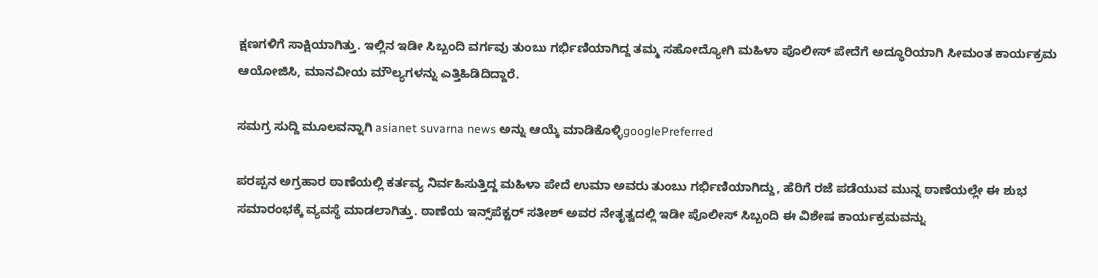ಕ್ಷಣಗಳಿಗೆ ಸಾಕ್ಷಿಯಾಗಿತ್ತು. ಇಲ್ಲಿನ ಇಡೀ ಸಿಬ್ಬಂದಿ ವರ್ಗವು ತುಂಬು ಗರ್ಭಿಣಿಯಾಗಿದ್ದ ತಮ್ಮ ಸಹೋದ್ಯೋಗಿ ಮಹಿಳಾ ಪೊಲೀಸ್ ಪೇದೆಗೆ ಅದ್ಧೂರಿಯಾಗಿ ಸೀಮಂತ ಕಾರ್ಯಕ್ರಮ ಆಯೋಜಿಸಿ, ಮಾನವೀಯ ಮೌಲ್ಯಗಳನ್ನು ಎತ್ತಿಹಿಡಿದಿದ್ದಾರೆ.

ಸಮಗ್ರ ಸುದ್ದಿ ಮೂಲವನ್ನಾಗಿ asianet suvarna news ಅನ್ನು ಆಯ್ಕೆ ಮಾಡಿಕೊಳ್ಳಿgooglePreferred

ಪರಪ್ಪನ ಅಗ್ರಹಾರ ಠಾಣೆಯಲ್ಲಿ ಕರ್ತವ್ಯ ನಿರ್ವಹಿಸುತ್ತಿದ್ದ ಮಹಿಳಾ ಪೇದೆ ಉಮಾ ಅವರು ತುಂಬು ಗರ್ಭಿಣಿಯಾಗಿದ್ದು, ಹೆರಿಗೆ ರಜೆ ಪಡೆಯುವ ಮುನ್ನ ಠಾಣೆಯಲ್ಲೇ ಈ ಶುಭ ಸಮಾರಂಭಕ್ಕೆ ವ್ಯವಸ್ಥೆ ಮಾಡಲಾಗಿತ್ತು. ಠಾಣೆಯ ಇನ್ಸ್‌ಪೆಕ್ಟರ್ ಸತೀಶ್ ಅವರ ನೇತೃತ್ವದಲ್ಲಿ ಇಡೀ ಪೊಲೀಸ್ ಸಿಬ್ಬಂದಿ ಈ ವಿಶೇಷ ಕಾರ್ಯಕ್ರಮವನ್ನು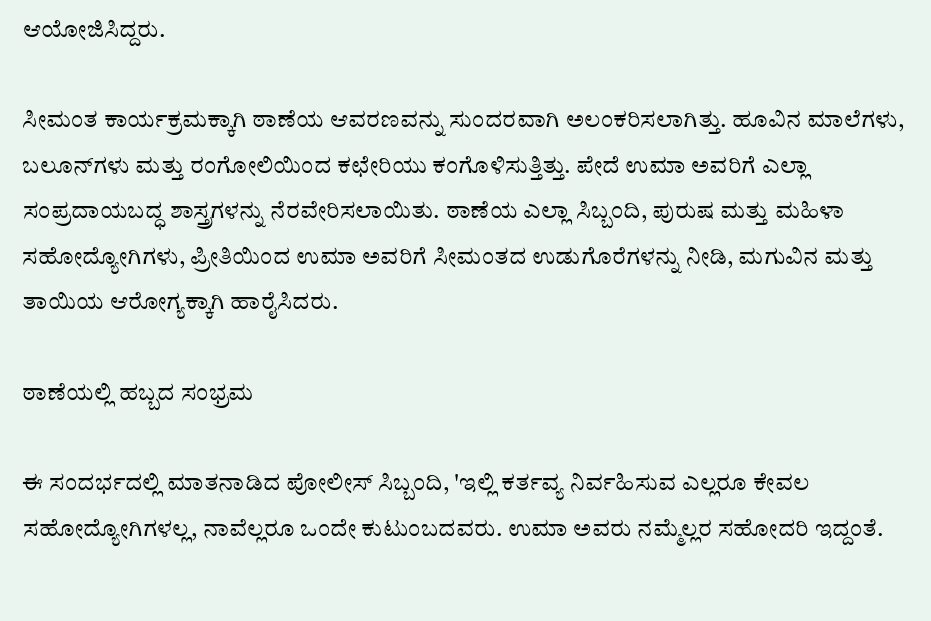ಆಯೋಜಿಸಿದ್ದರು.

ಸೀಮಂತ ಕಾರ್ಯಕ್ರಮಕ್ಕಾಗಿ ಠಾಣೆಯ ಆವರಣವನ್ನು ಸುಂದರವಾಗಿ ಅಲಂಕರಿಸಲಾಗಿತ್ತು. ಹೂವಿನ ಮಾಲೆಗಳು, ಬಲೂನ್‌ಗಳು ಮತ್ತು ರಂಗೋಲಿಯಿಂದ ಕಛೇರಿಯು ಕಂಗೊಳಿಸುತ್ತಿತ್ತು. ಪೇದೆ ಉಮಾ ಅವರಿಗೆ ಎಲ್ಲಾ ಸಂಪ್ರದಾಯಬದ್ಧ ಶಾಸ್ತ್ರಗಳನ್ನು ನೆರವೇರಿಸಲಾಯಿತು. ಠಾಣೆಯ ಎಲ್ಲಾ ಸಿಬ್ಬಂದಿ, ಪುರುಷ ಮತ್ತು ಮಹಿಳಾ ಸಹೋದ್ಯೋಗಿಗಳು, ಪ್ರೀತಿಯಿಂದ ಉಮಾ ಅವರಿಗೆ ಸೀಮಂತದ ಉಡುಗೊರೆಗಳನ್ನು ನೀಡಿ, ಮಗುವಿನ ಮತ್ತು ತಾಯಿಯ ಆರೋಗ್ಯಕ್ಕಾಗಿ ಹಾರೈಸಿದರು.

ಠಾಣೆಯಲ್ಲಿ ಹಬ್ಬದ ಸಂಭ್ರಮ

ಈ ಸಂದರ್ಭದಲ್ಲಿ ಮಾತನಾಡಿದ ಪೋಲೀಸ್ ಸಿಬ್ಬಂದಿ, 'ಇಲ್ಲಿ ಕರ್ತವ್ಯ ನಿರ್ವಹಿಸುವ ಎಲ್ಲರೂ ಕೇವಲ ಸಹೋದ್ಯೋಗಿಗಳಲ್ಲ, ನಾವೆಲ್ಲರೂ ಒಂದೇ ಕುಟುಂಬದವರು. ಉಮಾ ಅವರು ನಮ್ಮೆಲ್ಲರ ಸಹೋದರಿ ಇದ್ದಂತೆ.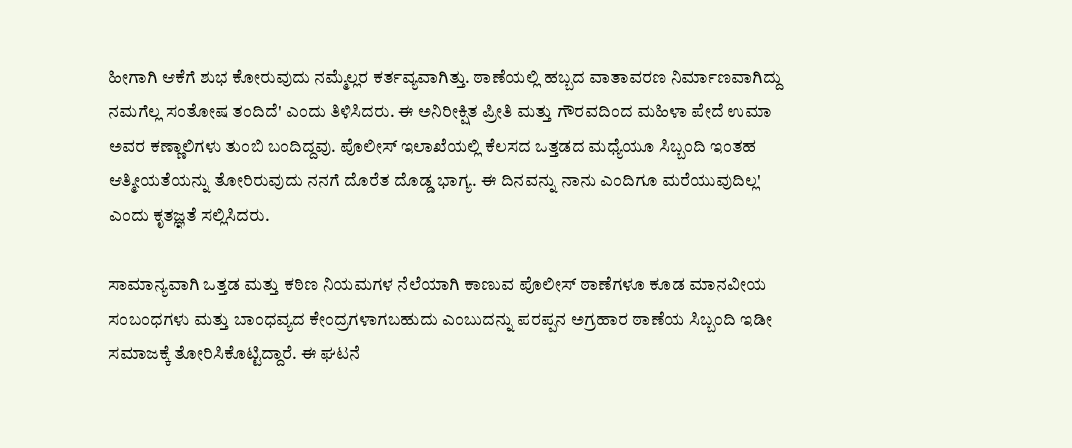ಹೀಗಾಗಿ ಆಕೆಗೆ ಶುಭ ಕೋರುವುದು ನಮ್ಮೆಲ್ಲರ ಕರ್ತವ್ಯವಾಗಿತ್ತು. ಠಾಣೆಯಲ್ಲಿ ಹಬ್ಬದ ವಾತಾವರಣ ನಿರ್ಮಾಣವಾಗಿದ್ದು ನಮಗೆಲ್ಲ ಸಂತೋಷ ತಂದಿದೆ' ಎಂದು ತಿಳಿಸಿದರು. ಈ ಅನಿರೀಕ್ಷಿತ ಪ್ರೀತಿ ಮತ್ತು ಗೌರವದಿಂದ ಮಹಿಳಾ ಪೇದೆ ಉಮಾ ಅವರ ಕಣ್ಣಾಲಿಗಳು ತುಂಬಿ ಬಂದಿದ್ದವು. ಪೊಲೀಸ್ ಇಲಾಖೆಯಲ್ಲಿ ಕೆಲಸದ ಒತ್ತಡದ ಮಧ್ಯೆಯೂ ಸಿಬ್ಬಂದಿ ಇಂತಹ ಆತ್ಮೀಯತೆಯನ್ನು ತೋರಿರುವುದು ನನಗೆ ದೊರೆತ ದೊಡ್ಡ ಭಾಗ್ಯ. ಈ ದಿನವನ್ನು ನಾನು ಎಂದಿಗೂ ಮರೆಯುವುದಿಲ್ಲ' ಎಂದು ಕೃತಜ್ಞತೆ ಸಲ್ಲಿಸಿದರು.

ಸಾಮಾನ್ಯವಾಗಿ ಒತ್ತಡ ಮತ್ತು ಕಠಿಣ ನಿಯಮಗಳ ನೆಲೆಯಾಗಿ ಕಾಣುವ ಪೊಲೀಸ್ ಠಾಣೆಗಳೂ ಕೂಡ ಮಾನವೀಯ ಸಂಬಂಧಗಳು ಮತ್ತು ಬಾಂಧವ್ಯದ ಕೇಂದ್ರಗಳಾಗಬಹುದು ಎಂಬುದನ್ನು ಪರಪ್ಪನ ಅಗ್ರಹಾರ ಠಾಣೆಯ ಸಿಬ್ಬಂದಿ ಇಡೀ ಸಮಾಜಕ್ಕೆ ತೋರಿಸಿಕೊಟ್ಟಿದ್ದಾರೆ. ಈ ಘಟನೆ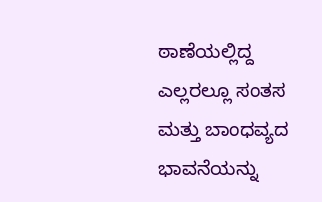ಠಾಣೆಯಲ್ಲಿದ್ದ ಎಲ್ಲರಲ್ಲೂ ಸಂತಸ ಮತ್ತು ಬಾಂಧವ್ಯದ ಭಾವನೆಯನ್ನು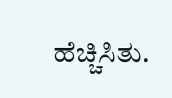ಹೆಚ್ಚಿಸಿತು.